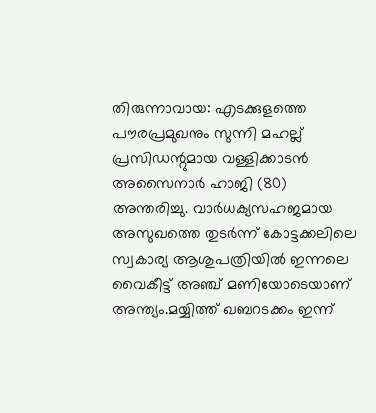തിരുന്നാവായ: എടക്കുളത്തെ പൗരപ്രമുഖനും സുന്നി മഹല്ല് പ്രസിഡന്റുമായ വള്ളിക്കാടൻ അസൈനാർ ഹാജി (80) അന്തരിച്ചു. വാർധക്യസഹജമായ അസുഖത്തെ തുടർന്ന് കോട്ടക്കലിലെ സ്വകാര്യ ആശുപത്രിയിൽ ഇന്നലെ വൈകീട്ട് അഞ്ച് മണിയോടെയാണ് അന്ത്യം.മയ്യിത്ത് ഖബറടക്കം ഇന്ന്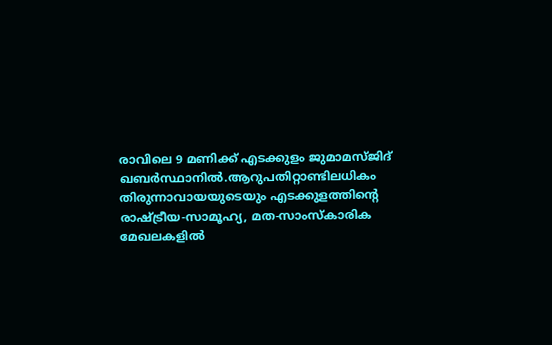രാവിലെ 9 മണിക്ക് എടക്കുളം ജുമാമസ്ജിദ് ഖബർസ്ഥാനിൽ.ആറുപതിറ്റാണ്ടിലധികം തിരുന്നാവായയുടെയും എടക്കുളത്തിന്റെ രാഷ്ട്രീയ-സാമൂഹ്യ, മത-സാംസ്കാരിക മേഖലകളിൽ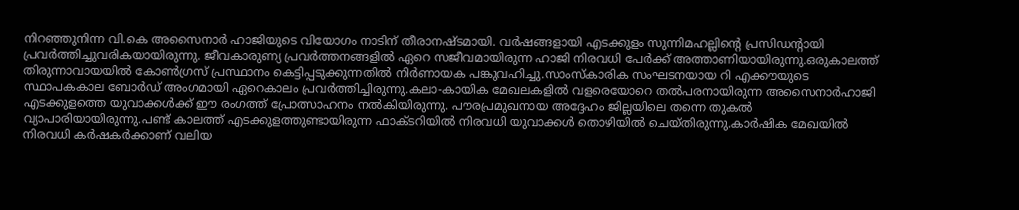നിറഞ്ഞുനിന്ന വി.കെ അസൈനാർ ഹാജിയുടെ വിയോഗം നാടിന് തീരാനഷ്ടമായി. വർഷങ്ങളായി എടക്കുളം സുന്നിമഹല്ലിന്റെ പ്രസിഡന്റായി പ്രവർത്തിച്ചുവരികയായിരുന്നു. ജീവകാരുണ്യ പ്രവർത്തനങ്ങളിൽ ഏറെ സജീവമായിരുന്ന ഹാജി നിരവധി പേർക്ക് അത്താണിയായിരുന്നു.ഒരുകാലത്ത് തിരുന്നാവായയിൽ കോൺഗ്രസ് പ്രസ്ഥാനം കെട്ടിപ്പടുക്കുന്നതിൽ നിർണായക പങ്കുവഹിച്ചു.സാംസ്കാരിക സംഘടനയായ റി എക്കൗയുടെ സ്ഥാപകകാല ബോർഡ് അംഗമായി ഏറെകാലം പ്രവർത്തിച്ചിരുന്നു.കലാ-കായിക മേഖലകളിൽ വളരെയോറെ തൽപരനായിരുന്ന അസൈനാർഹാജി എടക്കുളത്തെ യുവാക്കൾക്ക് ഈ രംഗത്ത് പ്രോത്സാഹനം നൽകിയിരുന്നു. പൗരപ്രമുഖനായ അദ്ദേഹം ജില്ലയിലെ തന്നെ തുകൽ വ്യാപാരിയായിരുന്നു.പണ്ട് കാലത്ത് എടക്കുളത്തുണ്ടായിരുന്ന ഫാക്ടറിയിൽ നിരവധി യുവാക്കൾ തൊഴിയിൽ ചെയ്തിരുന്നു.കാർഷിക മേഖയിൽ നിരവധി കർഷകർക്കാണ് വലിയ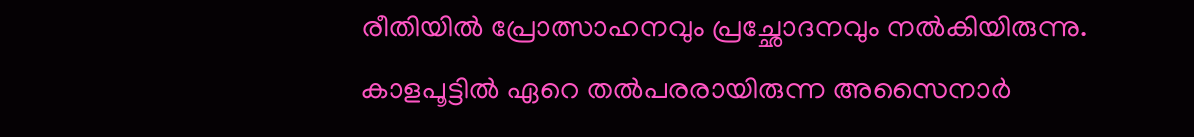രീതിയിൽ പ്രോത്സാഹനവും പ്രച്ഛോദനവും നൽകിയിരുന്നു. കാളപൂട്ടിൽ ഏറെ തൽപരരായിരുന്ന അസൈനാർ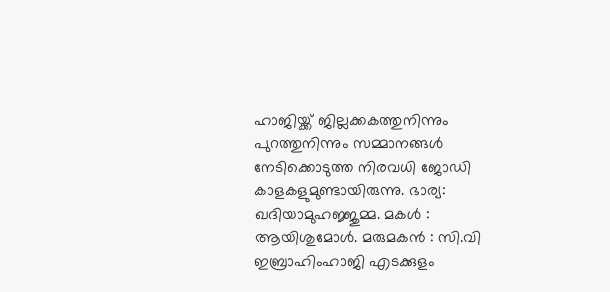ഹാജിയ്ക്ക് ജില്ലക്കകത്തുനിന്നും പുറത്തുനിന്നും സമ്മാനങ്ങൾ നേടിക്കൊടുത്ത നിരവധി ജോഡി കാളകളുമുണ്ടായിരുന്നു. ഭാര്യ: ഖദിയാമുഹജ്ജുമ്മ. മകൾ : ആയിശുമോൾ. മരുമകൻ : സി.വി ഇബ്രാഹിംഹാജി എടക്കുളം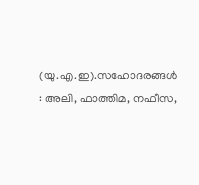(യു.എ.ഇ).സഹോദരങ്ങൾ : അലി, ഫാത്തിമ, നഫീസ,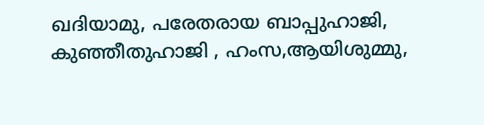ഖദിയാമു, പരേതരായ ബാപ്പുഹാജി, കുഞ്ഞീതുഹാജി , ഹംസ,ആയിശുമ്മു,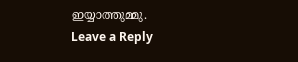ഇയ്യാത്തുമ്മു.
Leave a Reply